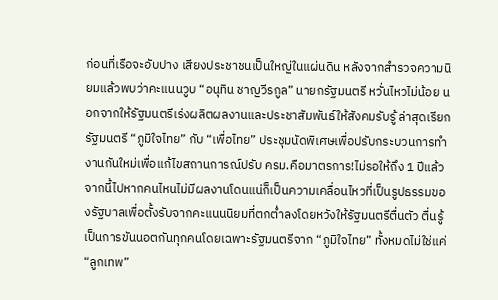ก่อนที่เรือจะอับปาง เสียงประชาชนเป็นใหญ่ในแผ่นดิน หลังจากสำรวจความนิยมแล้วพบว่าคะแนนวูบ “อนุทิน ชาญวีรกูล” นายกรัฐมนตรี หวั่นไหวไม่น้อย นอกจากให้รัฐมนตรีเร่งผลิตผลงานและประชาสัมพันธ์ให้สังคมรับรู้ ล่าสุดเรียกรัฐมนตรี “ภูมิใจไทย” กับ “เพื่อไทย” ประชุมนัดพิเศษเพื่อปรับกระบวนการทำงานกันใหม่เพื่อแก้ไขสถานการณ์ปรับ ครม.คือมาตรการ!ไม่รอให้ถึง 1 ปีแล้ว จากนี้ไปหากคนไหนไม่มีผลงานโดนแน่ก็เป็นความเคลื่อนไหวที่เป็นรูปธรรมของรัฐบาลเพื่อตั้งรับจากคะแนนนิยมที่ตกต่ำลงโดยหวังให้รัฐมนตรีตื่นตัว ตื่นรู้เป็นการขันนอตกันทุกคนโดยเฉพาะรัฐมนตรีจาก “ภูมิใจไทย” ทั้งหมดไม่ใช่แค่ “ลูกเทพ”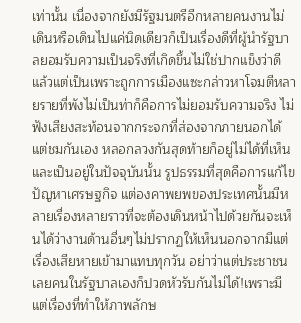เท่านั้น เนื่องจากยังมีรัฐมนตรีอีกหลายคนงานไม่เดินหรือเดินไปแค่นิดเดียวก็เป็นเรื่องดีที่ผู้นำรัฐบาลยอมรับความเป็นจริงที่เกิดขึ้นไม่ใช่ปากแข็งว่าดีแล้วแต่เป็นเพราะถูกการเมืองแซะกล่าวหาโจมตีหลายรายที่พังไม่เป็นท่าก็คือการไม่ยอมรับความจริง ไม่ฟังเสียงสะท้อนจากกระจกที่ส่องจากภายนอกได้แต่ชมกันเอง หลอกลวงกันสุดท้ายก็อยู่ไม่ได้ที่เห็นและเป็นอยู่ในปัจจุบันนั้น รูปธรรมที่สุดคือการแก้ไขปัญหาเศรษฐกิจ แต่องคาพยพของประเทศนั้นมีหลายเรื่องหลายราวที่จะต้องเดินหน้าไปด้วยกันจะเห็นได้ว่างานด้านอื่นๆไม่ปรากฏให้เห็นนอกจากมีแต่เรื่องเสียหายเข้ามาแทบทุกวัน อย่าว่าแต่ประชาชนเลยคนในรัฐบาลเองก็ปวดหัวรับกันไม่ได้!เพราะมีแต่เรื่องที่ทำให้ภาพลักษ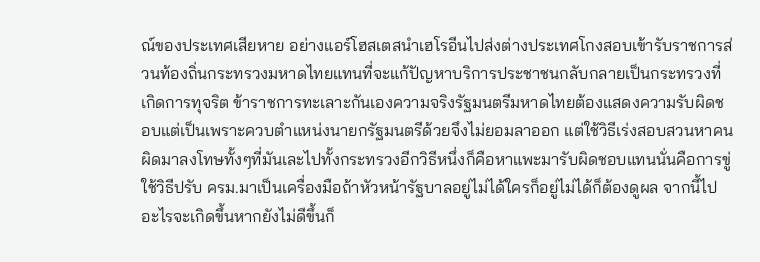ณ์ของประเทศเสียหาย อย่างแอร์โฮสเตสนำเฮโรอีนไปส่งต่างประเทศโกงสอบเข้ารับราชการส่วนท้องถิ่นกระทรวงมหาดไทยแทนที่จะแก้ปัญหาบริการประชาชนกลับกลายเป็นกระทรวงที่เกิดการทุจริต ข้าราชการทะเลาะกันเองความจริงรัฐมนตรีมหาดไทยต้องแสดงความรับผิดชอบแต่เป็นเพราะควบตำแหน่งนายกรัฐมนตรีด้วยจึงไม่ยอมลาออก แต่ใช้วิธีเร่งสอบสวนหาคนผิดมาลงโทษทั้งๆที่มันเละไปทั้งกระทรวงอีกวิธีหนึ่งก็คือหาแพะมารับผิดชอบแทนนั่นคือการขู่ใช้วิธีปรับ ครม.มาเป็นเครื่องมือถ้าหัวหน้ารัฐบาลอยู่ไม่ได้ใครก็อยู่ไม่ได้ก็ต้องดูผล จากนี้ไปอะไรจะเกิดขึ้นหากยังไม่ดีขึ้นก็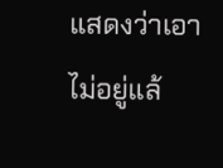แสดงว่าเอาไม่อยู่แล้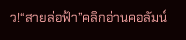ว!“สายล่อฟ้า”คลิกอ่านคอลัมน์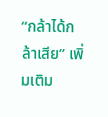“กล้าได้กล้าเสีย” เพิ่มเติม